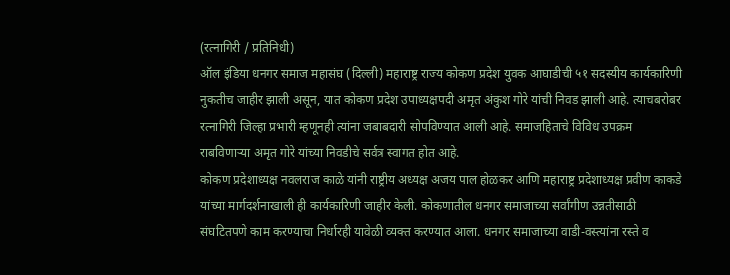(रत्नागिरी / प्रतिनिधी)
ऑल इंडिया धनगर समाज महासंघ (दिल्ली) महाराष्ट्र राज्य कोकण प्रदेश युवक आघाडीची ५१ सदस्यीय कार्यकारिणी नुकतीच जाहीर झाली असून, यात कोकण प्रदेश उपाध्यक्षपदी अमृत अंकुश गोरे यांची निवड झाली आहे. त्याचबरोबर रत्नागिरी जिल्हा प्रभारी म्हणूनही त्यांना जबाबदारी सोपविण्यात आली आहे. समाजहिताचे विविध उपक्रम राबविणाऱ्या अमृत गोरे यांच्या निवडीचे सर्वत्र स्वागत होत आहे.
कोकण प्रदेशाध्यक्ष नवलराज काळे यांनी राष्ट्रीय अध्यक्ष अजय पाल होळकर आणि महाराष्ट्र प्रदेशाध्यक्ष प्रवीण काकडे यांच्या मार्गदर्शनाखाली ही कार्यकारिणी जाहीर केली. कोकणातील धनगर समाजाच्या सर्वांगीण उन्नतीसाठी संघटितपणे काम करण्याचा निर्धारही यावेळी व्यक्त करण्यात आला. धनगर समाजाच्या वाडी-वस्त्यांना रस्ते व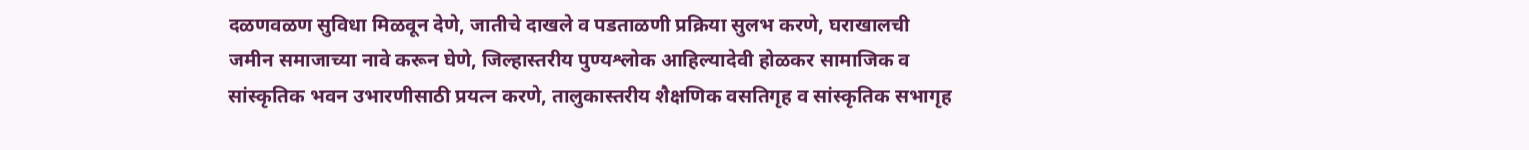दळणवळण सुविधा मिळवून देणे, जातीचे दाखले व पडताळणी प्रक्रिया सुलभ करणे, घराखालची जमीन समाजाच्या नावे करून घेणे, जिल्हास्तरीय पुण्यश्लोक आहिल्यादेवी होळकर सामाजिक व सांस्कृतिक भवन उभारणीसाठी प्रयत्न करणे, तालुकास्तरीय शैक्षणिक वसतिगृह व सांस्कृतिक सभागृह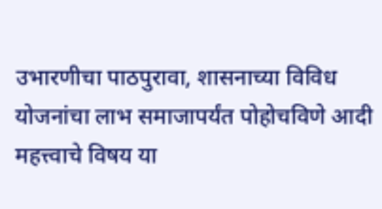उभारणीचा पाठपुरावा, शासनाच्या विविध योजनांचा लाभ समाजापर्यंत पोहोचविणे आदी महत्त्वाचे विषय या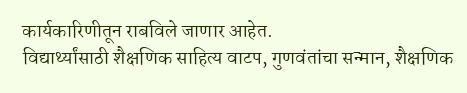कार्यकारिणीतून राबविले जाणार आहेत.
विद्यार्थ्यांसाठी शैक्षणिक साहित्य वाटप, गुणवंतांचा सन्मान, शैक्षणिक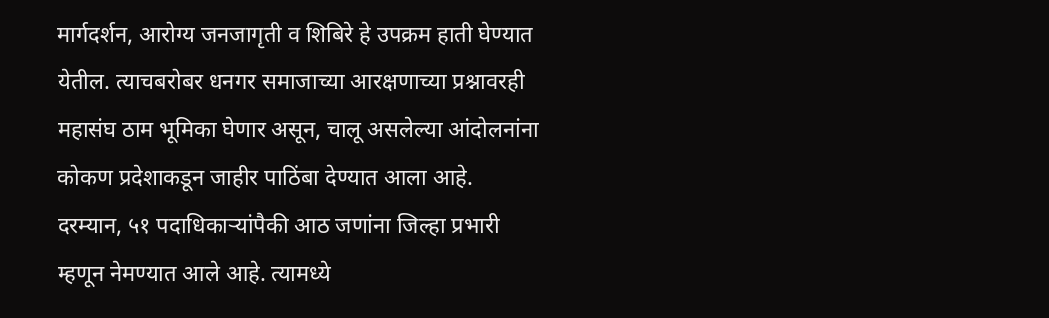मार्गदर्शन, आरोग्य जनजागृती व शिबिरे हे उपक्रम हाती घेण्यात येतील. त्याचबरोबर धनगर समाजाच्या आरक्षणाच्या प्रश्नावरही महासंघ ठाम भूमिका घेणार असून, चालू असलेल्या आंदोलनांना कोकण प्रदेशाकडून जाहीर पाठिंबा देण्यात आला आहे.
दरम्यान, ५१ पदाधिकाऱ्यांपैकी आठ जणांना जिल्हा प्रभारी म्हणून नेमण्यात आले आहे. त्यामध्ये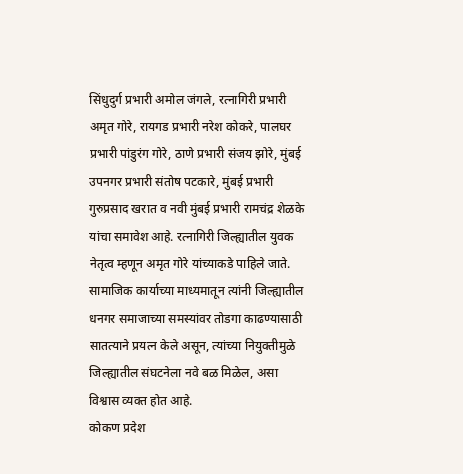सिंधुदुर्ग प्रभारी अमोल जंगले, रत्नागिरी प्रभारी अमृत गोरे, रायगड प्रभारी नरेश कोकरे, पालघर प्रभारी पांडुरंग गोरे, ठाणे प्रभारी संजय झोरे, मुंबई उपनगर प्रभारी संतोष पटकारे, मुंबई प्रभारी गुरुप्रसाद खरात व नवी मुंबई प्रभारी रामचंद्र शेळके यांचा समावेश आहे. रत्नागिरी जिल्ह्यातील युवक नेतृत्व म्हणून अमृत गोरे यांच्याकडे पाहिले जाते. सामाजिक कार्याच्या माध्यमातून त्यांनी जिल्ह्यातील धनगर समाजाच्या समस्यांवर तोडगा काढण्यासाठी सातत्याने प्रयत्न केले असून, त्यांच्या नियुक्तीमुळे जिल्ह्यातील संघटनेला नवे बळ मिळेल, असा विश्वास व्यक्त होत आहे.
कोकण प्रदेश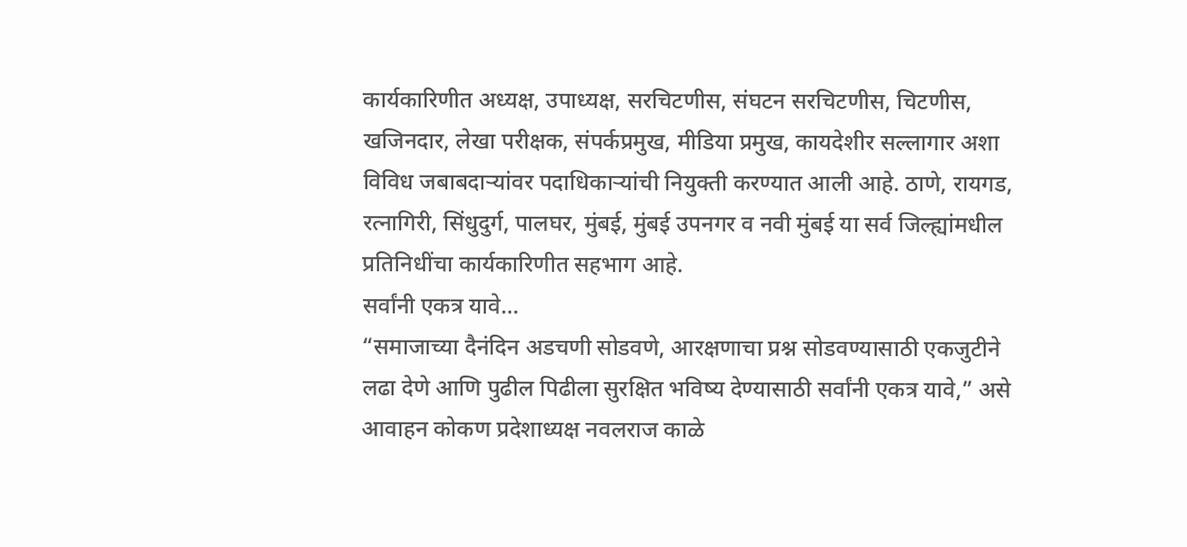कार्यकारिणीत अध्यक्ष, उपाध्यक्ष, सरचिटणीस, संघटन सरचिटणीस, चिटणीस, खजिनदार, लेखा परीक्षक, संपर्कप्रमुख, मीडिया प्रमुख, कायदेशीर सल्लागार अशा विविध जबाबदाऱ्यांवर पदाधिकाऱ्यांची नियुक्ती करण्यात आली आहे. ठाणे, रायगड, रत्नागिरी, सिंधुदुर्ग, पालघर, मुंबई, मुंबई उपनगर व नवी मुंबई या सर्व जिल्ह्यांमधील प्रतिनिधींचा कार्यकारिणीत सहभाग आहे.
सर्वांनी एकत्र यावे…
“समाजाच्या दैनंदिन अडचणी सोडवणे, आरक्षणाचा प्रश्न सोडवण्यासाठी एकजुटीने लढा देणे आणि पुढील पिढीला सुरक्षित भविष्य देण्यासाठी सर्वांनी एकत्र यावे,” असे आवाहन कोकण प्रदेशाध्यक्ष नवलराज काळे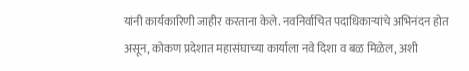यांनी कार्यकारिणी जाहीर करताना केले. नवनिर्वाचित पदाधिकाऱ्यांचे अभिनंदन होत असून, कोकण प्रदेशात महासंघाच्या कार्याला नवे दिशा व बळ मिळेल, अशी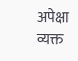अपेक्षा व्यक्त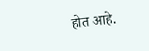होत आहे.